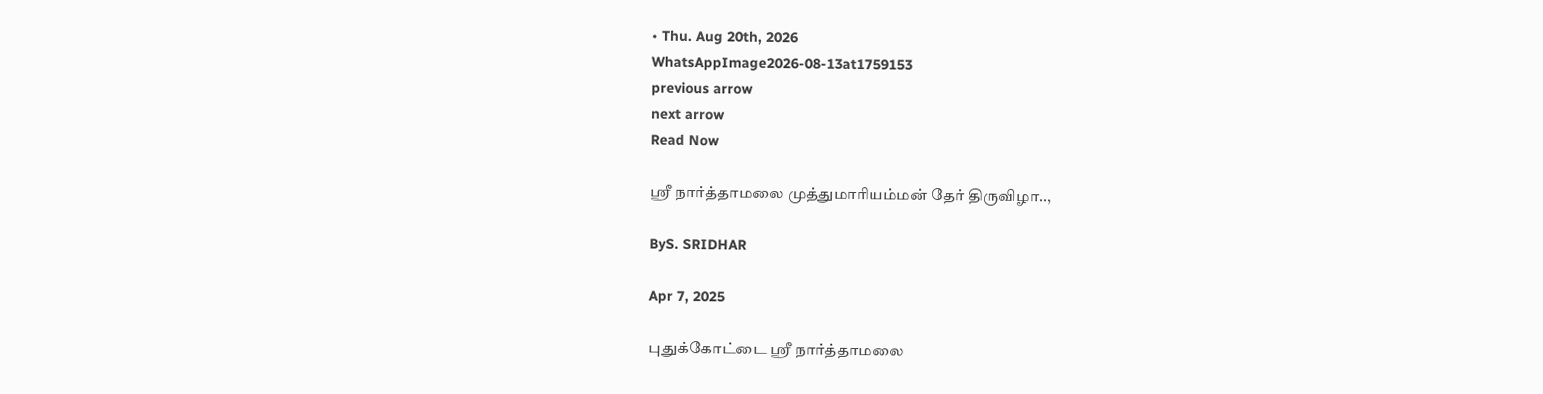• Thu. Aug 20th, 2026
WhatsAppImage2026-08-13at1759153
previous arrow
next arrow
Read Now

ஸ்ரீ நார்த்தாமலை முத்துமாரியம்மன் தேர் திருவிழா..,

ByS. SRIDHAR

Apr 7, 2025

புதுக்கோட்டை ஸ்ரீ நார்த்தாமலை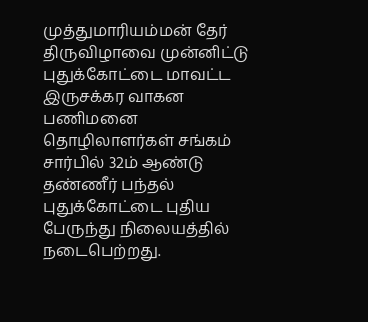முத்துமாரியம்மன் தேர் திருவிழாவை முன்னிட்டு புதுக்கோட்டை மாவட்ட இருசக்கர வாகன பணிமனை தொழிலாளர்கள் சங்கம் சார்பில் 32ம் ஆண்டு தண்ணீர் பந்தல் புதுக்கோட்டை புதிய பேருந்து நிலையத்தில் நடைபெற்றது.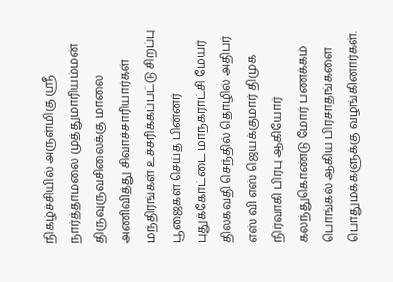நிகழ்ச்சியில் அருள்மிகு ஸ்ரீ நார்த்தாமலை முத்துமாரியம்மன் திருவுருவசிலைக்கு மாலை அணிவித்து சிவாச்சாரியார்கள் மந்திரங்கள் உச்சரிக்கப்பட்டு சிறப்பு பூஜைகள் செய்த பின்னர் புதுக்கோட்டை மாநகராட்சி மேயர் திலகவதி செந்தில் தொழில் அதிபர் எஸ் வி எஸ் ஜெயக்குமார் திமுக நிர்வாகி பிரபு ஆகியோர் கலந்துகொண்டு மோர் பணக்கம் பொங்கல் ஆகிய பிரசாதங்களை பொதுமக்களுக்கு வழங்கினார்கள்.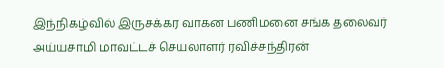இந்நிகழ்வில் இருசக்கர வாகன பணிமனை சங்க தலைவர் அய்யசாமி மாவட்டச் செயலாளர் ரவிச்சந்திரன்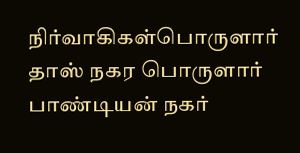நிர்வாகிகள்பொருளார் தாஸ் நகர பொருளார் பாண்டியன் நகர்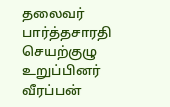தலைவர் பார்த்தசாரதி செயற்குழு உறுப்பினர் வீரப்பன்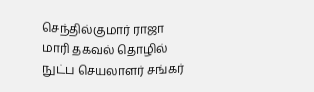செந்தில்குமார் ராஜா மாரி தகவல் தொழில் நுட்ப செயலாளர் சங்கர்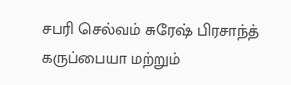சபரி செல்வம் சுரேஷ் பிரசாந்த் கருப்பையா மற்றும்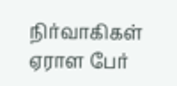நிர்வாகிகள் ஏராள பேர்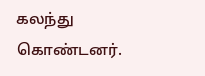கலந்து கொண்டனர்.